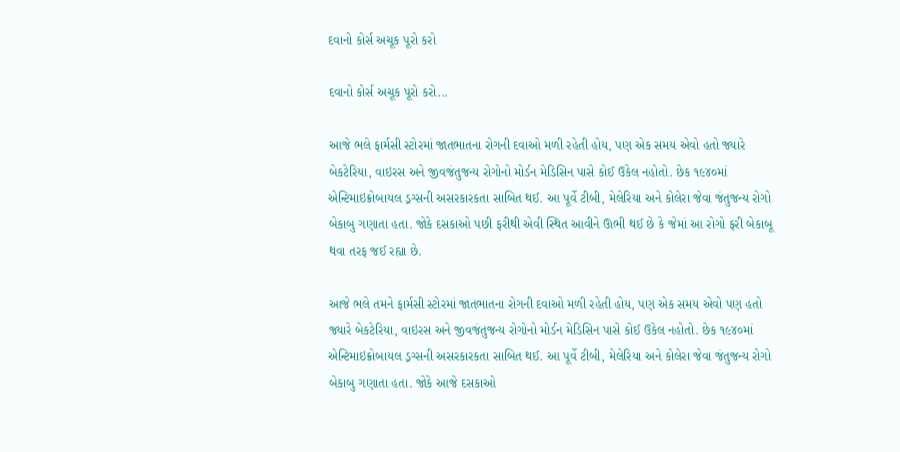દવાનો કોર્સ અચૂક પૂરો કરો

દવાનો કોર્સ અચૂક પૂરો કરો...

આજે ભલે ફાર્મસી સ્ટોરમાં જાતભાતના રોગની દવાઓ મળી રહેતી હોય, પણ એક સમય એવો હતો જ્યારે બેકટેરિયા, વાઇરસ અને જીવજંતુજન્ય રોગોનો મોર્ડન મેડિસિન પાસે કોઈ ઉકેલ નહોતો. છેક ૧૯૪૦માં એન્ટિમાઇક્રોબાયલ ડ્રગ્સની અસરકારકતા સાબિત થઈ. આ પૂર્વે ટીબી, મેલેરિયા અને કોલેરા જેવા જંતુજન્ય રોગો બેકાબુ ગણાતા હતા. જોકે દસકાઓ પછી ફરીથી એવી સ્થિત આવીને ઊભી થઈ છે કે જેમાં આ રોગો ફરી બેકાબૂ થવા તરફ જઈ રહ્યા છે.

આજે ભલે તમને ફાર્મસી સ્ટોરમાં જાતભાતના રોગની દવાઓ મળી રહેતી હોય, પણ એક સમય એવો પણ હતો જ્યારે બેકટેરિયા, વાઇરસ અને જીવજંતુજન્ય રોગોનો મોર્ડન મેડિસિન પાસે કોઈ ઉકેલ નહોતો. છેક ૧૯૪૦માં એન્ટિમાઇક્રોબાયલ ડ્રગ્સની અસરકારકતા સાબિત થઈ. આ પૂર્વે ટીબી, મેલેરિયા અને કોલેરા જેવા જંતુજન્ય રોગો બેકાબુ ગણાતા હતા. જોકે આજે દસકાઓ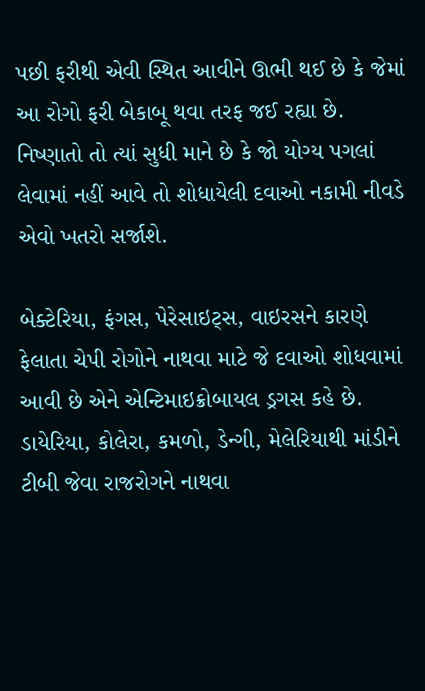પછી ફરીથી એવી સ્થિત આવીને ઊભી થઈ છે કે જેમાં આ રોગો ફરી બેકાબૂ થવા તરફ જઈ રહ્યા છે. નિષ્ણાતો તો ત્યાં સુધી માને છે કે જો યોગ્ય પગલાં લેવામાં નહીં આવે તો શોધાયેલી દવાઓ નકામી નીવડે એવો ખતરો સર્જાશે.

બેક્ટેરિયા, ફંગસ, પેરેસાઇટ્સ, વાઇરસને કારણે ફેલાતા ચેપી રોગોને નાથવા માટે જે દવાઓ શોધવામાં આવી છે એને એન્ટિમાઇક્રોબાયલ ડ્રગસ કહે છે. ડાયેરિયા, કોલેરા, કમળો, ડેન્ગી, મેલેરિયાથી માંડીને ટીબી જેવા રાજરોગને નાથવા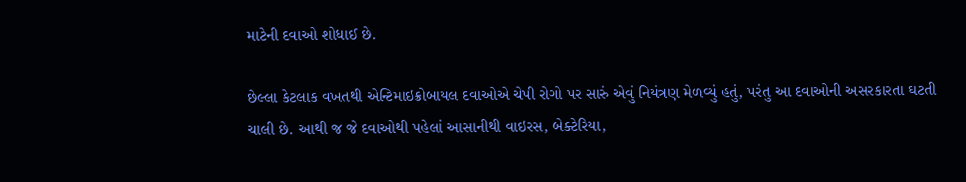માટેની દવાઓ શોધાઈ છે.

છેલ્લા કેટલાક વખતથી એન્ટિમાઇક્રોબાયલ દવાઓએ ચેપી રોગો પર સારું એવું નિયંત્રણ મેળવ્યું હતું, પરંતુ આ દવાઓની અસરકારતા ઘટતી ચાલી છે. આથી જ જે દવાઓથી પહેલાં આસાનીથી વાઇરસ, બેક્ટેરિયા,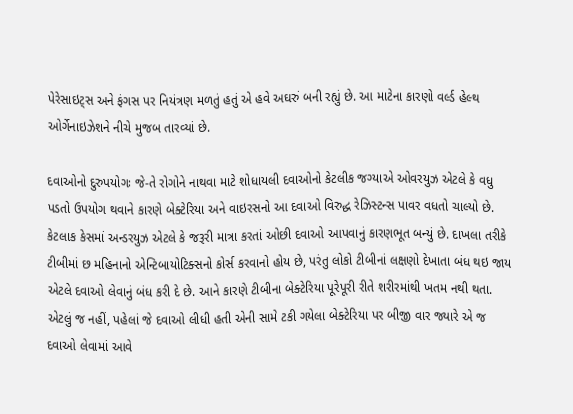પેરેસાઇટ્સ અને ફંગસ પર નિયંત્રણ મળતું હતું એ હવે અઘરું બની રહ્યું છે. આ માટેના કારણો વર્લ્ડ હેલ્થ ઓર્ગેનાઇઝેશને નીચે મુજબ તારવ્યાં છે.

દવાઓનો દુરુપયોગઃ જે-તે રોગોને નાથવા માટે શોધાયલી દવાઓનો કેટલીક જગ્યાએ ઓવરયુઝ એટલે કે વધુ પડતો ઉપયોગ થવાને કારણે બેક્ટેરિયા અને વાઇરસનો આ દવાઓ વિરુદ્ધ રેઝિસ્ટન્સ પાવર વધતો ચાલ્યો છે. કેટલાક કેસમાં અન્ડરયુઝ એટલે કે જરૂરી માત્રા કરતાં ઓછી દવાઓ આપવાનું કારણભૂત બન્યું છે. દાખલા તરીકે ટીબીમાં છ મહિનાનો એન્ટિબાયોટિક્સનો કોર્સ કરવાનો હોય છે, પરંતુ લોકો ટીબીનાં લક્ષણો દેખાતા બંધ થઇ જાય એટલે દવાઓ લેવાનું બંધ કરી દે છે. આને કારણે ટીબીના બેક્ટેરિયા પૂરેપૂરી રીતે શરીરમાંથી ખતમ નથી થતા. એટલું જ નહીં, પહેલાં જે દવાઓ લીધી હતી એની સામે ટકી ગયેલા બેક્ટેરિયા પર બીજી વાર જ્યારે એ જ દવાઓ લેવામાં આવે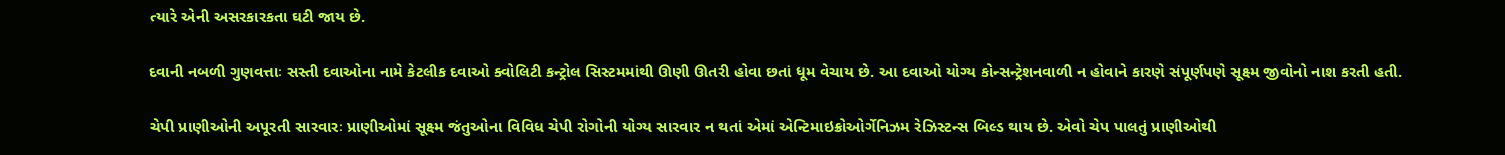ત્યારે એની અસરકારકતા ઘટી જાય છે.

દવાની નબળી ગુણવત્તાઃ સસ્તી દવાઓના નામે કેટલીક દવાઓ ક્વોલિટી કન્ટ્રોલ સિસ્ટમમાંથી ઊણી ઊતરી હોવા છતાં ધૂમ વેચાય છે. આ દવાઓ યોગ્ય કોન્સન્ટ્રેશનવાળી ન હોવાને કારણે સંપૂર્ણપણે સૂક્ષ્મ જીવોનો નાશ કરતી હતી.

ચેપી પ્રાણીઓની અપૂરતી સારવારઃ પ્રાણીઓમાં સૂક્ષ્મ જંતુઓના વિવિધ ચેપી રોગોની યોગ્ય સારવાર ન થતાં એમાં એન્ટિમાઇક્રોઓર્ગેનિઝમ રેઝિસ્ટન્સ બિલ્ડ થાય છે. એવો ચેપ પાલતું પ્રાણીઓથી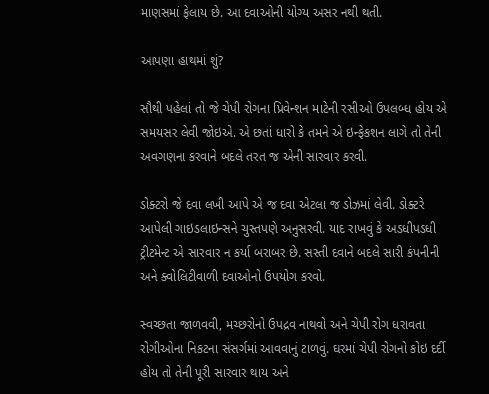માણસમાં ફેલાય છે. આ દવાઓની યોગ્ય અસર નથી થતી.

આપણા હાથમાં શું?

સૌથી પહેલાં તો જે ચેપી રોગના પ્રિવેન્શન માટેની રસીઓ ઉપલબ્ધ હોય એ સમયસર લેવી જોઇએ. એ છતાં ધારો કે તમને એ ઇન્ફેકશન લાગે તો તેની અવગણના કરવાને બદલે તરત જ એની સારવાર કરવી.

ડોક્ટરો જે દવા લખી આપે એ જ દવા એટલા જ ડોઝમાં લેવી. ડોક્ટરે આપેલી ગાઇડલાઇન્સને ચુસ્તપણે અનુસરવી. યાદ રાખવું કે અડધીપડધી ટ્રીટમેન્ટ એ સારવાર ન કર્યા બરાબર છે. સસ્તી દવાને બદલે સારી કંપનીની અને ક્વોલિટીવાળી દવાઓનો ઉપયોગ કરવો.

સ્વચ્છતા જાળવવી, મચ્છરોનો ઉપદ્રવ નાથવો અને ચેપી રોગ ધરાવતા રોગીઓના નિકટના સંસર્ગમાં આવવાનું ટાળવું. ઘરમાં ચેપી રોગનો કોઇ દર્દી હોય તો તેની પૂરી સારવાર થાય અને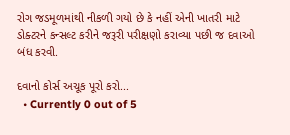રોગ જડમૂળમાંથી નીકળી ગયો છે કે નહીં એની ખાતરી માટે ડોક્ટરને કન્સલ્ટ કરીને જરૂરી પરીક્ષણો કરાવ્યા પછી જ દવાઓ બંધ કરવી.

દવાનો કોર્સ અચૂક પૂરો કરો...
  • Currently 0 out of 5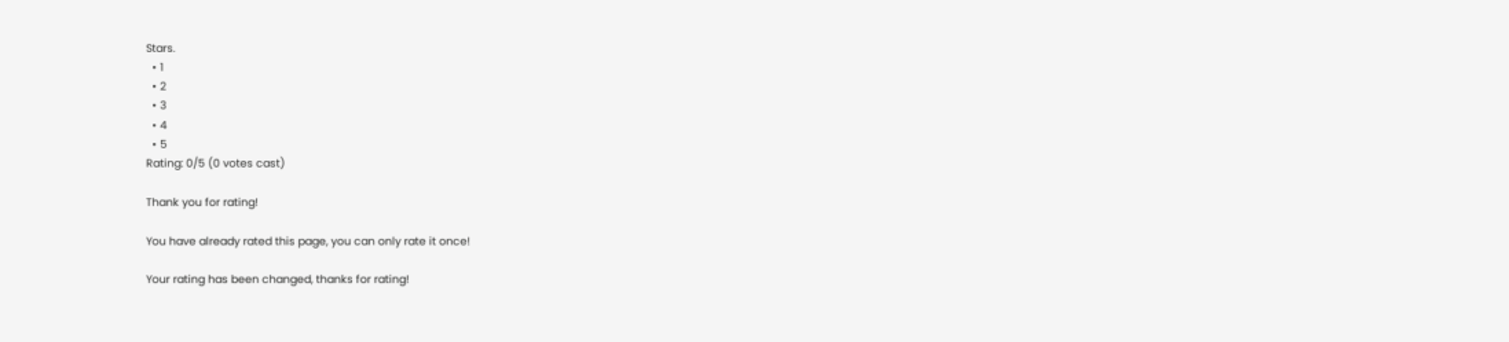Stars.
  • 1
  • 2
  • 3
  • 4
  • 5
Rating: 0/5 (0 votes cast)

Thank you for rating!

You have already rated this page, you can only rate it once!

Your rating has been changed, thanks for rating!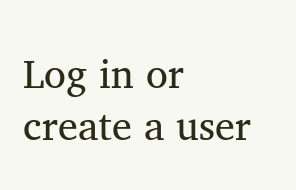Log in or create a user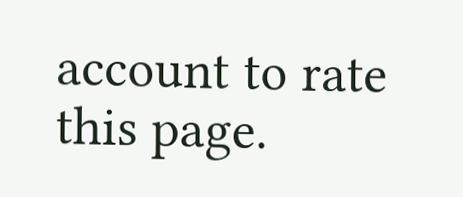account to rate this page.